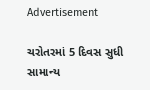Advertisement

ચરોતરમાં 5 દિવસ સુધી સામાન્ય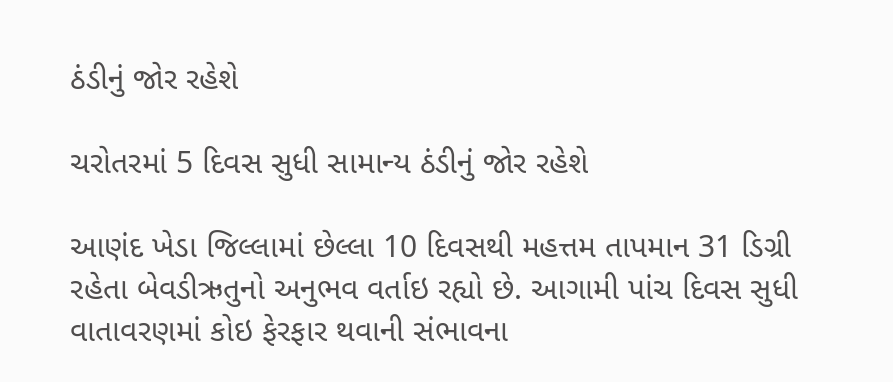ઠંડીનું જોર રહેશે

ચરોતરમાં 5 દિવસ સુધી સામાન્ય ઠંડીનું જોર રહેશે

આણંદ ખેડા જિલ્લામાં છેલ્લા 10 દિવસથી મહત્તમ તાપમાન 31 ડિગ્રી રહેતા બેવડીઋતુનો અનુભવ વર્તાઇ રહ્યો છે. આગામી પાંચ દિવસ સુધી વાતાવરણમાં કોઇ ફેરફાર થવાની સંભાવના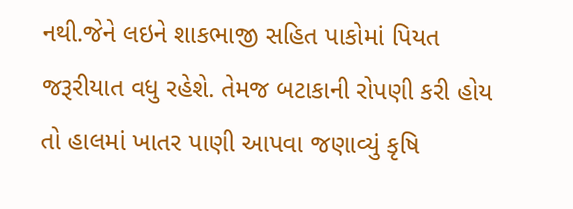નથી.જેને લઇને શાકભાજી સહિત પાકોમાં પિયત જરૂરીયાત વધુ રહેશે. તેમજ બટાકાની રોપણી કરી હોય તો હાલમાં ખાતર પાણી આપવા જણાવ્યું કૃષિ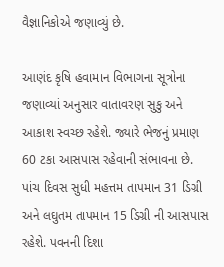વૈજ્ઞાનિકોએ જણાવ્યું છે.

આણંદ કૃષિ હવામાન વિભાગના સૂત્રોના જણાવ્યાં અનુસાર વાતાવરણ સુકુ અને આકાશ સ્વચ્છ રહેશે. જ્યારે ભેજનું પ્રમાણ 60 ટકા આસપાસ રહેવાની સંભાવના છે. પાંચ દિવસ સુધી મહત્તમ તાપમાન 31 ડિગ્રી અને લઘુતમ તાપમાન 15 ડિગ્રી ની આસપાસ રહેશે. પવનની દિશા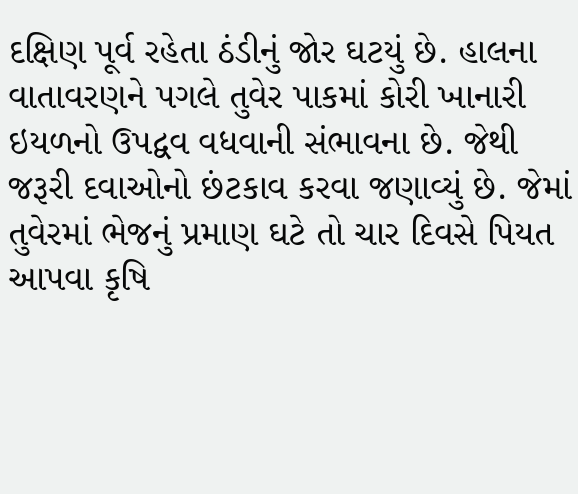દક્ષિણ પૂર્વ રહેતા ઠંડીનું જોર ઘટયું છે. હાલના વાતાવરણને પગલે તુવેર પાકમાં કોરી ખાનારી ઇયળનો ઉપદ્વવ વધવાની સંભાવના છે. જેથી જરૂરી દવાઓનો છંટકાવ કરવા જણાવ્યું છે. જેમાં તુવેરમાં ભેજનું પ્રમાણ ઘટે તો ચાર દિવસે પિયત આપવા કૃષિ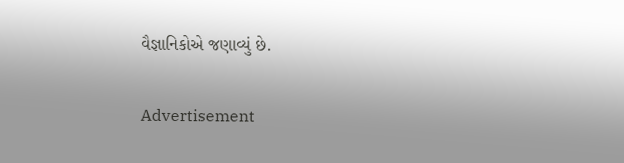વૈજ્ઞાનિકોએ જણાવ્યું છે.

Advertisement